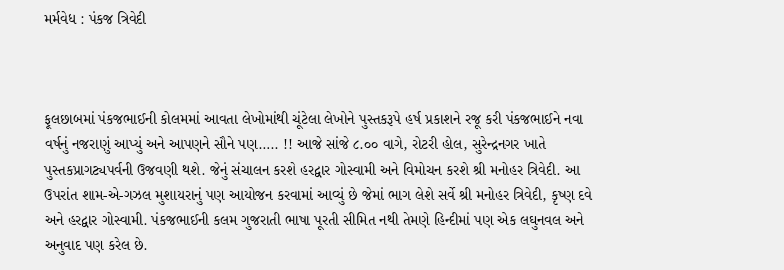મર્મવેધ : પંકજ ત્રિવેદી



ફૂલછાબમાં પંકજભાઈની કોલમમાં આવતા લેખોમાંથી ચૂંટેલા લેખોને પુસ્તકરૂપે હર્ષ પ્રકાશને રજૂ કરી પંકજભાઈને નવા વર્ષનું નજરાણું આપ્યું અને આપણને સૌને પણ….. !! આજે સાંજે ૮.૦૦ વાગે, રોટરી હોલ, સુરેન્દ્રનગર ખાતે પુસ્તકપ્રાગટ્યપર્વની ઉજવણી થશે. જેનું સંચાલન કરશે હરદ્વાર ગોસ્વામી અને વિમોચન કરશે શ્રી મનોહર ત્રિવેદી. આ ઉપરાંત શામ-એ-ગઝલ મુશાયરાનું પણ આયોજન કરવામાં આવ્યું છે જેમાં ભાગ લેશે સર્વે શ્રી મનોહર ત્રિવેદી, કૃષ્ણ દવે અને હરદ્વાર ગોસ્વામી. પંકજભાઈની કલમ ગુજરાતી ભાષા પૂરતી સીમિત નથી તેમણે હિન્દીમાં પણ એક લઘુનવલ અને અનુવાદ પણ કરેલ છે.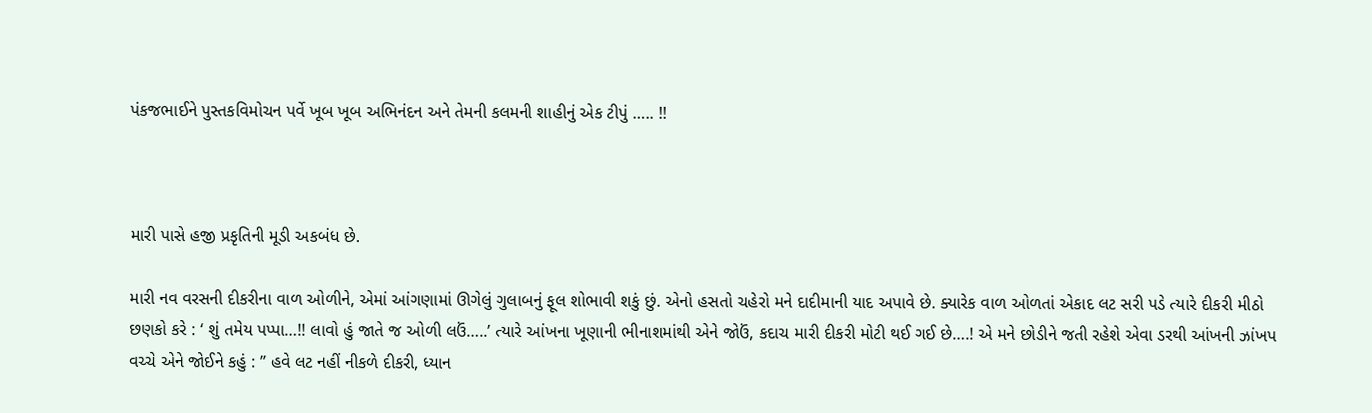પંકજભાઈને પુસ્તકવિમોચન પર્વે ખૂબ ખૂબ અભિનંદન અને તેમની કલમની શાહીનું એક ટીપું ….. !!



મારી પાસે હજી પ્રકૃતિની મૂડી અકબંધ છે.

મારી નવ વરસની દીકરીના વાળ ઓળીને, એમાં આંગણામાં ઊગેલું ગુલાબનું ફૂલ શોભાવી શકું છું. એનો હસતો ચહેરો મને દાદીમાની યાદ અપાવે છે. ક્યારેક વાળ ઓળતાં એકાદ લટ સરી પડે ત્યારે દીકરી મીઠો છણકો કરે : ‘ શું તમેય પપ્પા…!! લાવો હું જાતે જ ઓળી લઉં…..’ ત્યારે આંખના ખૂણાની ભીનાશમાંથી એને જોઉં, કદાચ મારી દીકરી મોટી થઈ ગઈ છે….! એ મને છોડીને જતી રહેશે એવા ડરથી આંખની ઝાંખપ વચ્ચે એને જોઈને કહું : ” હવે લટ નહીં નીકળે દીકરી, ધ્યાન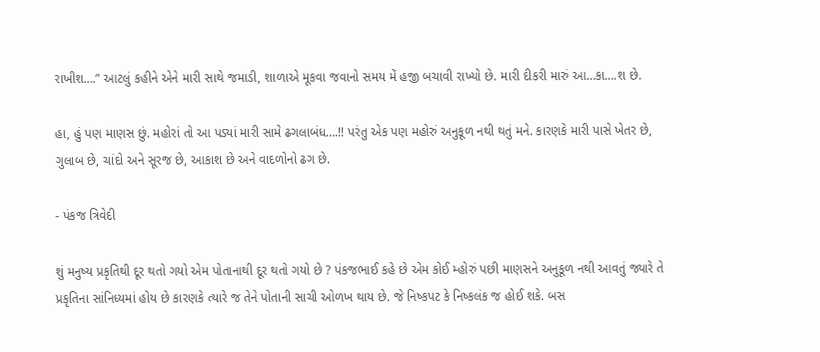રાખીશ….” આટલું કહીને એને મારી સાથે જમાડી, શાળાએ મૂકવા જવાનો સમય મેં હજી બચાવી રાખ્યો છે. મારી દીકરી મારું આ…કા….શ છે.

હા, હું પણ માણસ છું. મહોરાં તો આ પડ્યાં મારી સામે ઢગલાબંધ….!! પરંતુ એક પણ મહોરું અનુકૂળ નથી થતું મને. કારણકે મારી પાસે ખેતર છે, ગુલાબ છે, ચાંદો અને સૂરજ છે, આકાશ છે અને વાદળોનો ઢગ છે.

- પંકજ ત્રિવેદી

શું મનુષ્ય પ્રકૃતિથી દૂર થતો ગયો એમ પોતાનાથી દૂર થતો ગયો છે ? પંકજભાઈ કહે છે એમ કોઈ મ્હોરું પછી માણસને અનુકૂળ નથી આવતું જ્યારે તે પ્રકૃતિના સાંનિધ્યમાં હોય છે કારણકે ત્યારે જ તેને પોતાની સાચી ઓળખ થાય છે. જે નિષ્કપટ કે નિષ્કલંક જ હોઈ શકે. બસ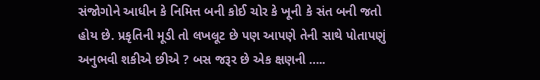સંજોગોને આધીન કે નિમિત્ત બની કોઈ ચોર કે ખૂની કે સંત બની જતો હોય છે. પ્રકૃતિની મૂડી તો લખલૂટ છે પણ આપણે તેની સાથે પોતાપણું અનુભવી શકીએ છીએ ? બસ જરૂર છે એક ક્ષણની …..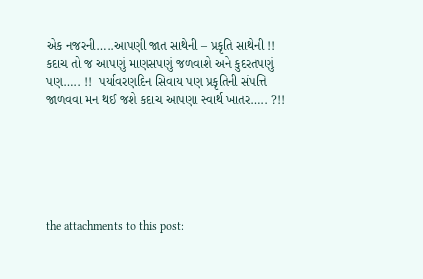એક નજરની…..આપણી જાત સાથેની – પ્રકૃતિ સાથેની !! કદાચ તો જ આપણું માણસપણું જળવાશે અને કુદરતપણું પણ….. !!  પર્યાવરણદિન સિવાય પણ પ્રકૃતિની સંપત્તિ જાળવવા મન થઈ જશે કદાચ આપણા સ્વાર્થ ખાતર….. ?!!






the attachments to this post: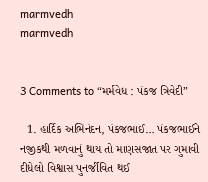marmvedh
marmvedh


3 Comments to “મર્મવેધ : પંકજ ત્રિવેદી”

  1. હાર્દિક અભિનંદન, પંકજભાઈ… પંકજભાઈને નજીકથી મળવાનું થાય તો માણસજાત પર ગુમાવી દીધેલો વિશ્વાસ પુનર્જીવિત થઈ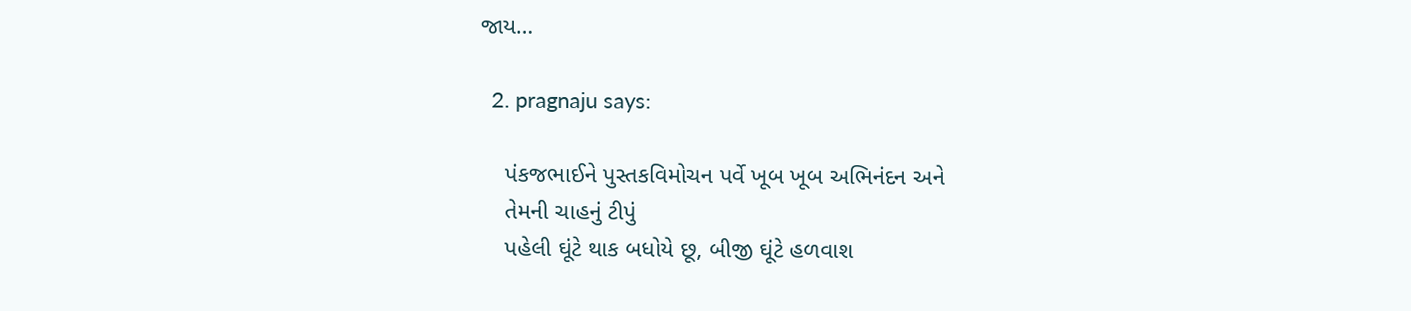જાય…

  2. pragnaju says:

    પંકજભાઈને પુસ્તકવિમોચન પર્વે ખૂબ ખૂબ અભિનંદન અને
    તેમની ચાહનું ટીપું
    પહેલી ઘૂંટે થાક બધોયે છૂ, બીજી ઘૂંટે હળવાશ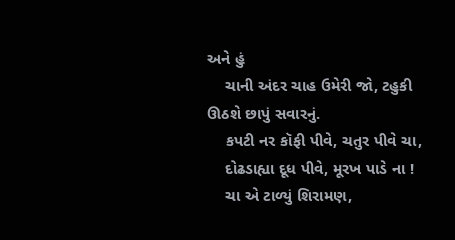અને હું
    ચાની અંદર ચાહ ઉમેરી જો, ટહુકી ઊઠશે છાપું સવારનું.
    કપટી નર કૉફી પીવે, ચતુર પીવે ચા,
    દોઢડાહ્યા દૂધ પીવે, મૂરખ પાડે ના !
    ચા એ ટાળ્યું શિરામણ,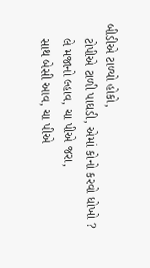બીડીએ ટાળ્યો હોકો,
    ટોપીએ ટાળી પાઘડી, એમાં કોનો કરવો ધોખો ?
    લે મજાનો લ્હાવ, ચા પીએ જરા,
    સાથ બેસી આવ, ચા પીએ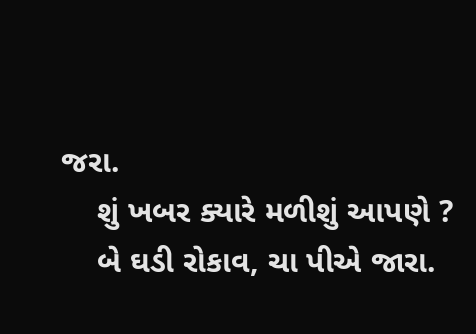જરા.
    શું ખબર ક્યારે મળીશું આપણે ?
    બે ઘડી રોકાવ, ચા પીએ જારા.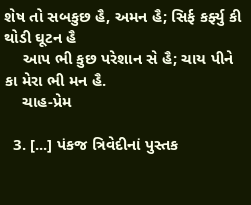શેષ તો સબકુછ હૈ, અમન હૈ; સિર્ફ કર્ફ્યુ કી થોડી ઘૂટન હૈ
    આપ ભી કુછ પરેશાન સે હૈ; ચાય પીને કા મેરા ભી મન હૈ.
    ચાહ-પ્રેમ

  3. [...] પંકજ ત્રિવેદીનાં પુસ્તક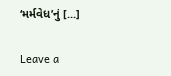‘મર્મવેધ’નું [...]

Leave a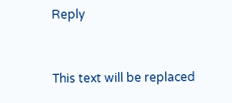Reply



This text will be replaced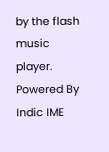by the flash music player.
Powered By Indic IME